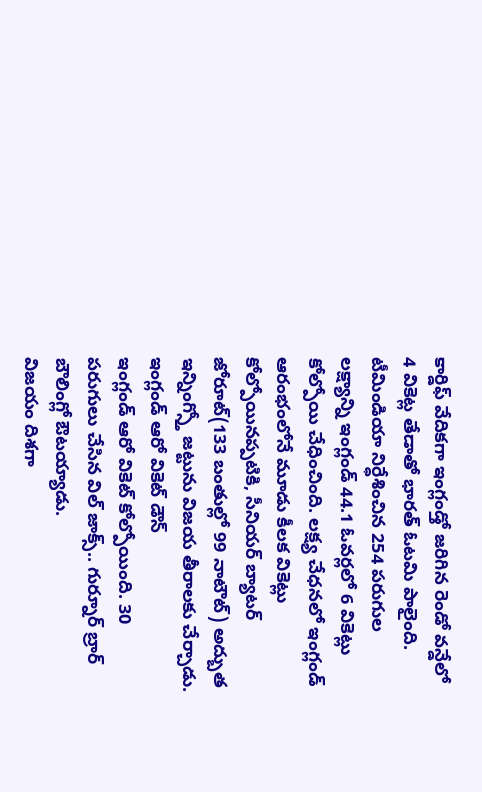కార్డిఫ్ వేదికగా ఇంగ్లండ్తో జరిగిన రెండో వన్డేలో 4 వికెట్ల తేడాతో భారత్ ఓటమి పాలైంది. టీమిండియా నిర్ధేశించిన 254 పరుగుల లక్ష్యాన్ని ఇంగ్లండ్ 44.1 ఓవర్లలో 6 వికెట్లు కోల్పోయి చేధించింది. లక్ష్య చేధనలో ఇంగ్లండ్ ఆరంభంలోనే మూడు కీలక వికెట్లు కోల్పోయినప్పటికి, సీనియర్ బ్యాటర్ జోరూట్(133 బంతుల్లో 99 నాటౌట్) అద్బుత ఇన్నింగ్స్తో జట్టును విజయ తీరాలకు చేర్చాడు.
ఇంగ్లండ్ ఆరో వికెట్ డౌన్
ఇంగ్లండ్ ఆరో వికెట్ కోల్పోయింది. 30 పరుగులు చేసిన విల్ జాక్స్.. గుర్నూర్ బ్రార్ బౌలింగ్లో ఔటయ్యాడు.
విజయం దిశగా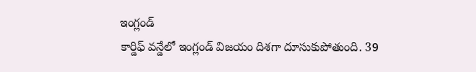ఇంగ్లండ్
కార్డిఫ్ వన్డేలో ఇంగ్లండ్ విజయం దిశగా దూసుకుపోతుంది. 39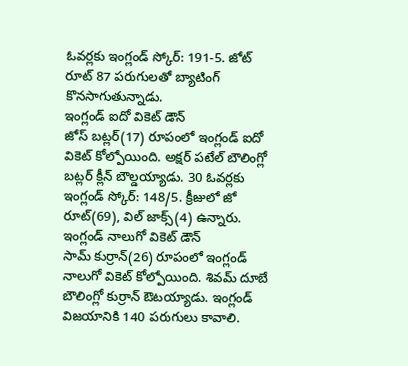ఓవర్లకు ఇంగ్లండ్ స్కోర్: 191-5. జోట్ రూట్ 87 పరుగులతో బ్యాటింగ్ కొనసాగుతున్నాడు.
ఇంగ్లండ్ ఐదో వికెట్ డౌన్
జోస్ బట్లర్(17) రూపంలో ఇంగ్లండ్ ఐదో వికెట్ కోల్పోయింది. అక్షర్ పటేల్ బౌలింగ్లో బట్లర్ క్లీన్ బౌల్డయ్యాడు. 30 ఓవర్లకు ఇంగ్లండ్ స్కోర్: 148/5. క్రీజులో జో రూట్(69), విల్ జాక్స్(4) ఉన్నారు.
ఇంగ్లండ్ నాలుగో వికెట్ డౌన్
సామ్ కుర్రాన్(26) రూపంలో ఇంగ్లండ్ నాలుగో వికెట్ కోల్పోయింది. శివమ్ దూబే బౌలింగ్లో కుర్రాన్ ఔటయ్యాడు. ఇంగ్లండ్ విజయానికి 140 పరుగులు కావాలి.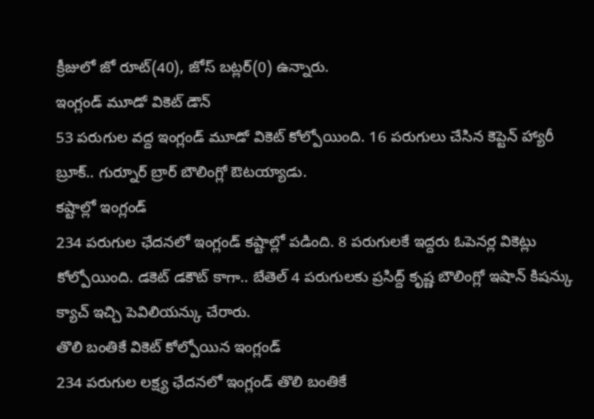క్రీజులో జో రూట్(40), జోస్ బట్లర్(0) ఉన్నారు.
ఇంగ్లండ్ మూడో వికెట్ డౌన్
53 పరుగుల వద్ద ఇంగ్లండ్ మూడో వికెట్ కోల్పోయింది. 16 పరుగులు చేసిన కెప్టెన్ హ్యారీ బ్రూక్.. గుర్నూర్ బ్రార్ బౌలింగ్లో ఔటయ్యాడు.
కష్టాల్లో ఇంగ్లండ్
234 పరుగుల ఛేదనలో ఇంగ్లండ్ కష్టాల్లో పడింది. 8 పరుగులకే ఇద్దరు ఓపెనర్ల వికెట్లు కోల్పోయింది. డకెట్ డకౌట్ కాగా.. బేతెల్ 4 పరుగులకు ప్రసిద్ద్ కృష్ణ బౌలింగ్లో ఇషాన్ కిషన్కు క్యాచ్ ఇచ్చి పెవిలియన్కు చేరారు.
తొలి బంతికే వికెట్ కోల్పోయిన ఇంగ్లండ్
234 పరుగుల లక్ష్య ఛేదనలో ఇంగ్లండ్ తొలి బంతికే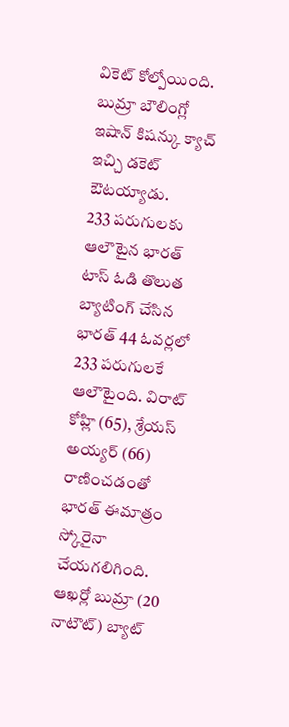వికెట్ కోల్పోయింది. బుమ్రా బౌలింగ్లో ఇషాన్ కిషన్కు క్యాచ్ ఇచ్చి డకెట్ ఔటయ్యాడు.
233 పరుగులకు ఆలౌటైన భారత్
టాస్ ఓడి తొలుత బ్యాటింగ్ చేసిన భారత్ 44 ఓవర్లలో 233 పరుగులకే ఆలౌటైంది. విరాట్ కోహ్లి (65), శ్రేయస్ అయ్యర్ (66) రాణించడంతో భారత్ ఈమాత్రం స్కోరైనా చేయగలిగింది. ఆఖర్లో బుమ్రా (20 నాటౌట్) బ్యాట్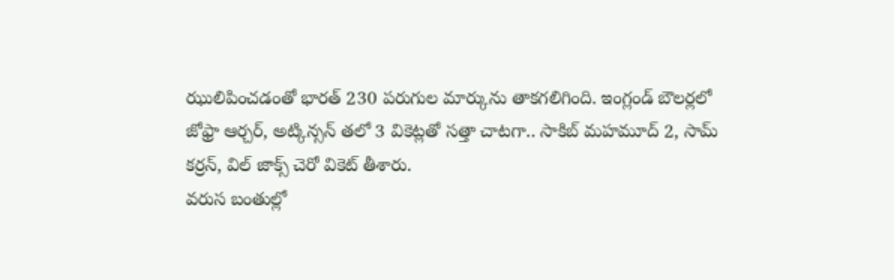ఝులిపించడంతో భారత్ 230 పరుగుల మార్కును తాకగలిగింది. ఇంగ్లండ్ బౌలర్లలో జోఫ్రా ఆర్చర్, అట్కిన్సన్ తలో 3 వికెట్లతో సత్తా చాటగా.. సాకిబ్ మహమూద్ 2, సామ్ కర్రన్, విల్ జాక్స్ చెరో వికెట్ తీశారు.
వరుస బంతుల్లో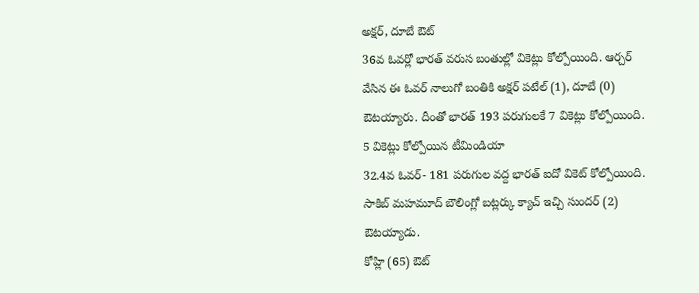అక్షర్, దూబే ఔట్
36వ ఓవర్లో భారత్ వరుస బంతుల్లో వికెట్లు కోల్పోయింది. ఆర్చర్ వేసిన ఈ ఓవర్ నాలుగో బంతికి అక్షర్ పటేల్ (1), దూబే (0) ఔటయ్యారు. దీంతో భారత్ 193 పరుగులకే 7 వికెట్లు కోల్పోయింది.
5 వికెట్లు కోల్పోయిన టీమిండియా
32.4వ ఓవర్- 181 పరుగుల వద్ద భారత్ ఐదో వికెట్ కోల్పోయింది. సాకిబ్ మహమూద్ బౌలింగ్లో బట్లర్కు క్యాచ్ ఇచ్చి సుందర్ (2) ఔటయ్యాడు.
కోహ్లి (65) ఔట్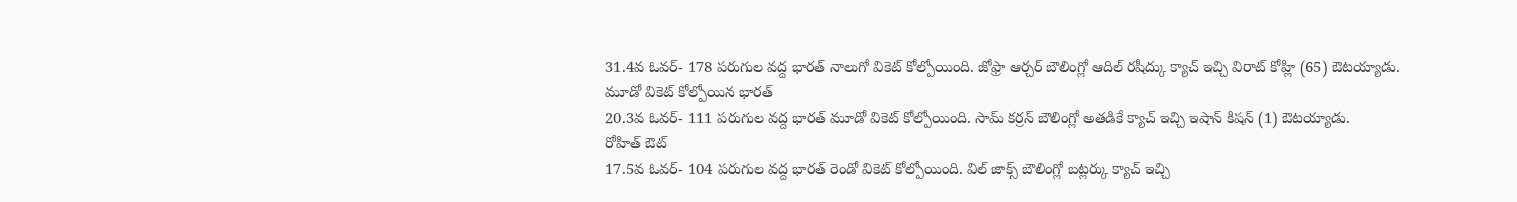31.4వ ఓవర్- 178 పరుగుల వద్ద భారత్ నాలుగో వికెట్ కోల్పోయింది. జోఫ్రా ఆర్చర్ బౌలింగ్లో ఆదిల్ రషీద్కు క్యాచ్ ఇచ్చి విరాట్ కోహ్లి (65) ఔటయ్యాడు.
మూడో వికెట్ కోల్పోయిన భారత్
20.3వ ఓవర్- 111 పరుగుల వద్ద భారత్ మూడో వికెట్ కోల్పోయింది. సామ్ కర్రన్ బౌలింగ్లో అతడికే క్యాచ్ ఇచ్చి ఇషాన్ కిషన్ (1) ఔటయ్యాడు.
రోహిత్ ఔట్
17.5వ ఓవర్- 104 పరుగుల వద్ద భారత్ రెండో వికెట్ కోల్పోయింది. విల్ జాక్స్ బౌలింగ్లో బట్లర్కు క్యాచ్ ఇచ్చి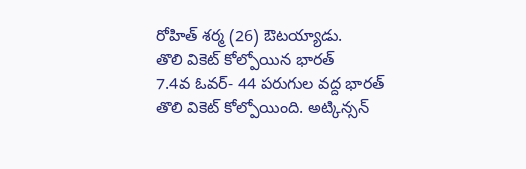రోహిత్ శర్మ (26) ఔటయ్యాడు.
తొలి వికెట్ కోల్పోయిన భారత్
7.4వ ఓవర్- 44 పరుగుల వద్ద భారత్ తొలి వికెట్ కోల్పోయింది. అట్కిన్సన్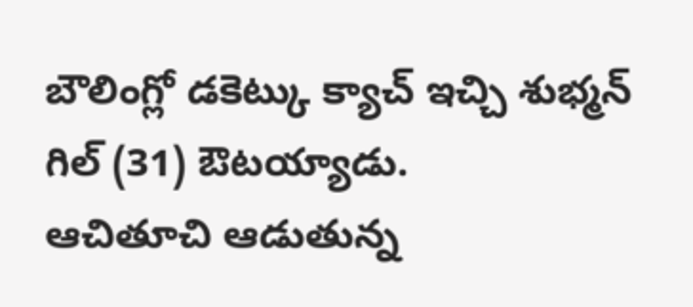బౌలింగ్లో డకెట్కు క్యాచ్ ఇచ్చి శుభ్మన్ గిల్ (31) ఔటయ్యాడు.
ఆచితూచి ఆడుతున్న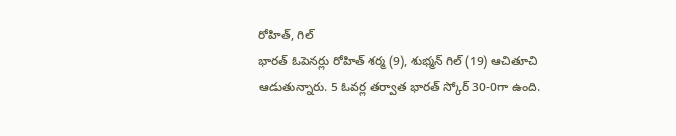రోహిత్, గిల్
భారత్ ఓపెనర్లు రోహిత్ శర్మ (9), శుభ్మన్ గిల్ (19) ఆచితూచి ఆడుతున్నారు. 5 ఓవర్ల తర్వాత భారత్ స్కోర్ 30-0గా ఉంది.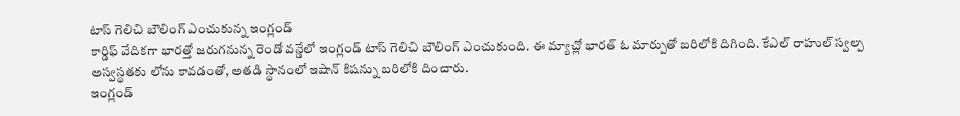టాస్ గెలిచి బౌలింగ్ ఎంచుకున్న ఇంగ్లండ్
కార్డిఫ్ వేదికగా భారత్తో జరుగనున్న రెండో వన్డేలో ఇంగ్లండ్ టాస్ గెలిచి బౌలింగ్ ఎంచుకుంది. ఈ మ్యాచ్లో భారత్ ఓ మార్పుతో బరిలోకి దిగింది. కేఎల్ రాహుల్ స్వల్ప అస్వస్థతకు లోను కావడంతో, అతడి స్థానంలో ఇషాన్ కిషన్ను బరిలోకి దించారు.
ఇంగ్లండ్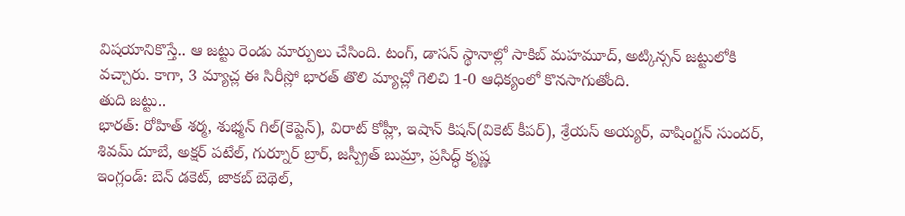విషయానికొస్తే.. ఆ జట్టు రెండు మార్పులు చేసింది. టంగ్, డాసన్ స్థానాల్లో సాకిబ్ మహమూద్, అట్కిన్సన్ జట్టులోకి వచ్చారు. కాగా, 3 మ్యాచ్ల ఈ సిరీస్లో భారత్ తొలి మ్యాచ్లో గెలిచి 1-0 ఆధిక్యంలో కొనసాగుతోంది.
తుది జట్టు..
భారత్: రోహిత్ శర్మ, శుభ్మన్ గిల్(కెప్టెన్), విరాట్ కోహ్లీ, ఇషాన్ కిషన్(వికెట్ కీపర్), శ్రేయస్ అయ్యర్, వాషింగ్టన్ సుందర్, శివమ్ దూబే, అక్షర్ పటేల్, గుర్నూర్ బ్రార్, జస్ప్రీత్ బుమ్రా, ప్రసిద్ధ్ కృష్ణ
ఇంగ్లండ్: బెన్ డకెట్, జాకబ్ బెథెల్,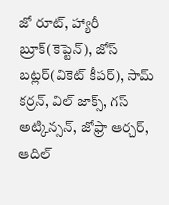జో రూట్, హ్యారీ బ్రూక్(కెప్టెన్), జోస్ బట్లర్(వికెట్ కీపర్), సామ్ కర్రన్, విల్ జాక్స్, గస్ అట్కిన్సన్, జోఫ్రా ఆర్చర్, ఆదిల్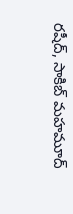రషీద్, సాకిబ్ మహమూద్